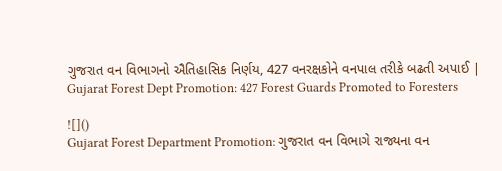ગુજરાત વન વિભાગનો ઐતિહાસિક નિર્ણય, 427 વનરક્ષકોને વનપાલ તરીકે બઢતી અપાઈ | Gujarat Forest Dept Promotion: 427 Forest Guards Promoted to Foresters

![]()
Gujarat Forest Department Promotion: ગુજરાત વન વિભાગે રાજ્યના વન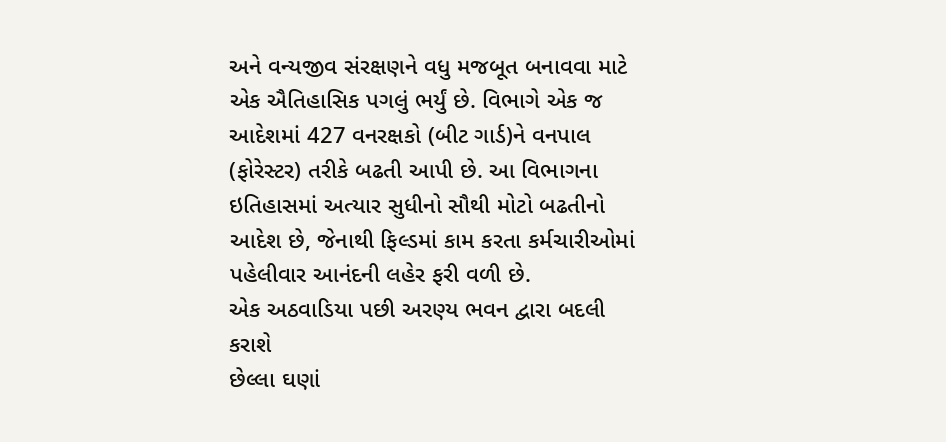અને વન્યજીવ સંરક્ષણને વધુ મજબૂત બનાવવા માટે એક ઐતિહાસિક પગલું ભર્યું છે. વિભાગે એક જ આદેશમાં 427 વનરક્ષકો (બીટ ગાર્ડ)ને વનપાલ (ફોરેસ્ટર) તરીકે બઢતી આપી છે. આ વિભાગના ઇતિહાસમાં અત્યાર સુધીનો સૌથી મોટો બઢતીનો આદેશ છે, જેનાથી ફિલ્ડમાં કામ કરતા કર્મચારીઓમાં પહેલીવાર આનંદની લહેર ફરી વળી છે.
એક અઠવાડિયા પછી અરણ્ય ભવન દ્વારા બદલી કરાશે
છેલ્લા ઘણાં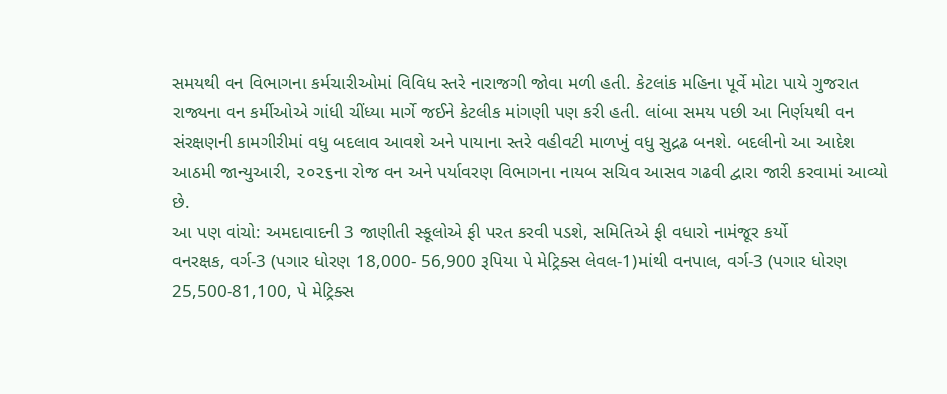સમયથી વન વિભાગના કર્મચારીઓમાં વિવિધ સ્તરે નારાજગી જોવા મળી હતી. કેટલાંક મહિના પૂર્વે મોટા પાયે ગુજરાત રાજ્યના વન કર્મીઓએ ગાંધી ચીંધ્યા માર્ગે જઈને કેટલીક માંગણી પણ કરી હતી. લાંબા સમય પછી આ નિર્ણયથી વન સંરક્ષણની કામગીરીમાં વધુ બદલાવ આવશે અને પાયાના સ્તરે વહીવટી માળખું વધુ સુદ્રઢ બનશે. બદલીનો આ આદેશ આઠમી જાન્યુઆરી, ૨૦૨૬ના રોજ વન અને પર્યાવરણ વિભાગના નાયબ સચિવ આસવ ગઢવી દ્વારા જારી કરવામાં આવ્યો છે.
આ પણ વાંચો: અમદાવાદની 3 જાણીતી સ્કૂલોએ ફી પરત કરવી પડશે, સમિતિએ ફી વધારો નામંજૂર કર્યો
વનરક્ષક, વર્ગ-3 (પગાર ધોરણ 18,000- 56,900 રૂપિયા પે મેટ્રિક્સ લેવલ-1)માંથી વનપાલ, વર્ગ-3 (પગાર ધોરણ 25,500-81,100, પે મેટ્રિક્સ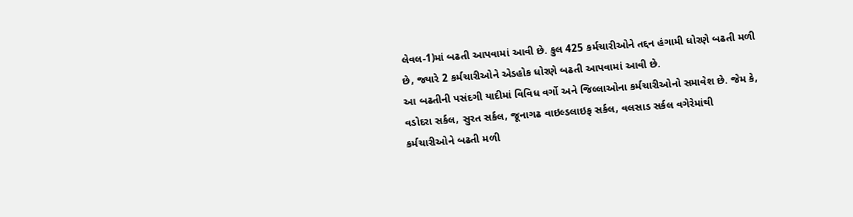લેવલ-1)માં બઢતી આપવામાં આવી છે. કુલ 425 કર્મચારીઓને તદ્દન હંગામી ધોરણે બઢતી મળી છે, જ્યારે 2 કર્મચારીઓને એડહોક ધોરણે બઢતી આપવામાં આવી છે.
આ બઢતીની પસંદગી યાદીમાં વિવિધ વર્ગો અને જિલ્લાઓના કર્મચારીઓનો સમાવેશ છે. જેમ કે, વડોદરા સર્કલ, સુરત સર્કલ, જૂનાગઢ વાઇલ્ડલાઇફ સર્કલ, વલસાડ સર્કલ વગેરેમાંથી કર્મચારીઓને બઢતી મળી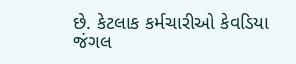છે. કેટલાક કર્મચારીઓ કેવડિયા જંગલ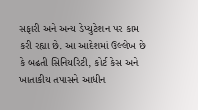સફારી અને અન્ય ડેપ્યુટેશન પર કામ કરી રહ્યા છે. આ આદેશમાં ઉલ્લેખ છે કે બઢતી સિનિયરિટી, કોર્ટ કેસ અને ખાતાકીય તપાસને આધીન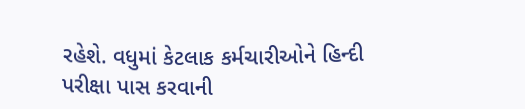રહેશે. વધુમાં કેટલાક કર્મચારીઓને હિન્દી પરીક્ષા પાસ કરવાની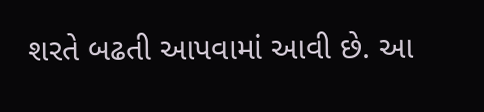શરતે બઢતી આપવામાં આવી છે. આ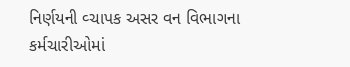નિર્ણયની વ્ચાપક અસર વન વિભાગના કર્મચારીઓમાં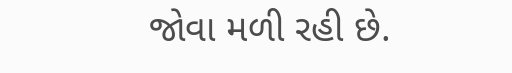જોવા મળી રહી છે.